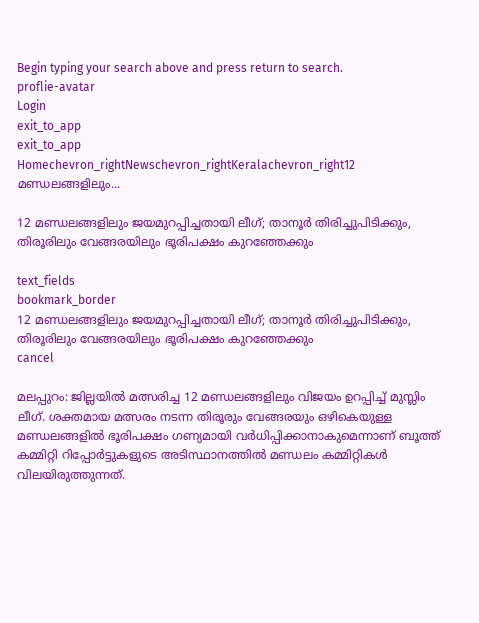Begin typing your search above and press return to search.
proflie-avatar
Login
exit_to_app
exit_to_app
Homechevron_rightNewschevron_rightKeralachevron_right12 മണ്ഡലങ്ങളിലും...

12 മണ്ഡലങ്ങളിലും ജയമുറപ്പിച്ചതായി ലീഗ്; താനൂർ തിരിച്ചുപിടിക്കും, തിരൂരിലും വേങ്ങരയിലും ഭൂരിപക്ഷം കുറഞ്ഞേക്കും

text_fields
bookmark_border
12 മണ്ഡലങ്ങളിലും ജയമുറപ്പിച്ചതായി ലീഗ്; താനൂർ തിരിച്ചുപിടിക്കും, തിരൂരിലും വേങ്ങരയിലും ഭൂരിപക്ഷം കുറഞ്ഞേക്കും
cancel

മലപ്പുറം: ജില്ലയിൽ മത്സരിച്ച 12 മണ്ഡലങ്ങളിലും വിജയം ഉറപ്പിച്ച് മുസ്ലിം ലീഗ്. ശക്തമായ മത്സരം നടന്ന തിരൂരും വേങ്ങരയും ഒഴികെയുള്ള മണ്ഡലങ്ങളിൽ ഭൂരിപക്ഷം ഗണ്യമായി വർധിപ്പിക്കാനാകുമെന്നാണ് ബൂത്ത് കമ്മിറ്റി റിപ്പോർട്ടുകളുടെ അടിസ്ഥാനത്തിൽ മണ്ഡലം കമ്മിറ്റികൾ വിലയിരുത്തുന്നത്.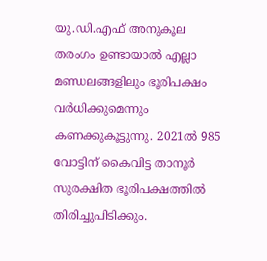യു.ഡി.എഫ് അനുകൂല തരംഗം ഉണ്ടായാൽ എല്ലാ മണ്ഡലങ്ങളിലും ഭൂരിപക്ഷം വർധിക്കുമെന്നും കണക്കുകൂട്ടുന്നു. 2021ൽ 985 വോട്ടിന് കൈവിട്ട താനൂർ സുരക്ഷിത ഭൂരിപക്ഷത്തിൽ തിരിച്ചുപിടിക്കും.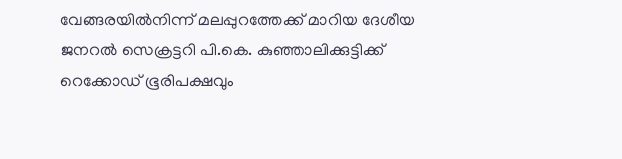വേങ്ങരയിൽനിന്ന് മലപ്പുറത്തേക്ക് മാറിയ ദേശീയ ജനറൽ സെക്രട്ടറി പി.കെ. കുഞ്ഞാലിക്കുട്ടിക്ക് റെക്കോഡ് ഭൂരിപക്ഷവും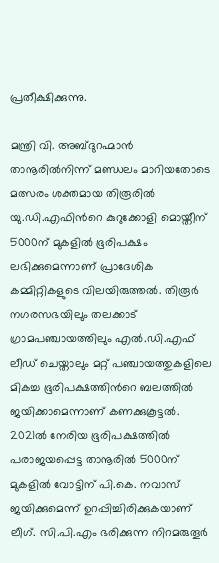പ്രതീക്ഷിക്കുന്നു.

മന്ത്രി വി. അബ്ദുറഹ്മാൻ താനൂരിൽനിന്ന് മണ്ഡലം മാറിയതോടെ മത്സരം ശക്തമായ തിരൂരിൽ യു.ഡി.എഫിന്‍റെ കുറുക്കോളി മൊയ്തീന് 5000ന് മുകളിൽ ഭൂരിപക്ഷം ലഭിക്കുമെന്നാണ് പ്രാദേശിക കമ്മിറ്റികളുടെ വിലയിരുത്തൽ. തിരൂർ നഗരസഭയിലും തലക്കാട് ഗ്രാമപഞ്ചായത്തിലും എൽ.ഡി.എഫ് ലീഡ് ചെയ്താലും മറ്റ് പഞ്ചായത്തുകളിലെ മികച്ച ഭൂരിപക്ഷത്തിന്‍റെ ബലത്തിൽ ജയിക്കാമെന്നാണ് കണക്കുകൂട്ടൽ. 2021ൽ നേരിയ ഭൂരിപക്ഷത്തിൽ പരാജയപ്പെട്ട താനൂരിൽ 5000ന് മുകളിൽ വോട്ടിന് പി.കെ. നവാസ് ജയിക്കുമെന്ന് ഉറപ്പിച്ചിരിക്കുകയാണ് ലീഗ്. സി.പി.എം ഭരിക്കുന്ന നിറമരുതൂർ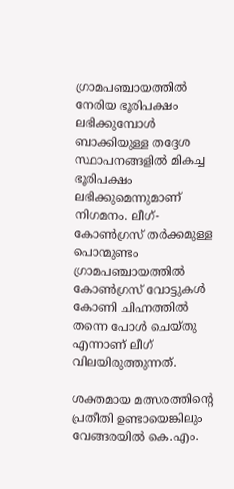ഗ്രാമപഞ്ചായത്തിൽ നേരിയ ഭൂരിപക്ഷം ലഭിക്കുമ്പോൾ ബാക്കിയുള്ള തദ്ദേശ സ്ഥാപനങ്ങളിൽ മികച്ച ഭൂരിപക്ഷം ലഭിക്കുമെന്നുമാണ് നിഗമനം. ലീഗ്-കോൺഗ്രസ് തർക്കമുള്ള പൊന്മുണ്ടം ഗ്രാമപഞ്ചായത്തിൽ കോൺഗ്രസ് വോട്ടുകൾ കോണി ചിഹ്നത്തിൽ തന്നെ പോൾ ചെയ്തു എന്നാണ് ലീഗ് വിലയിരുത്തുന്നത്.

ശക്തമായ മത്സരത്തിന്‍റെ പ്രതീതി ഉണ്ടായെങ്കിലും വേങ്ങരയിൽ കെ.എം.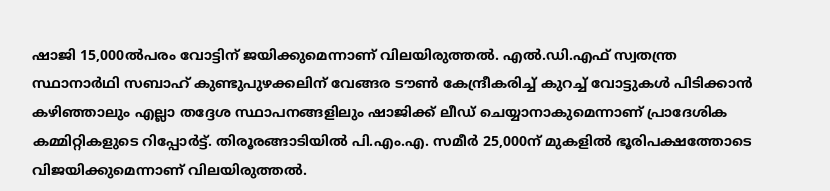ഷാജി 15,000ൽപരം വോട്ടിന് ജയിക്കുമെന്നാണ് വിലയിരുത്തൽ. എൽ.ഡി.എഫ് സ്വതന്ത്ര സ്ഥാനാർഥി സബാഹ് കുണ്ടുപുഴക്കലിന് വേങ്ങര ടൗൺ കേന്ദ്രീകരിച്ച് കുറച്ച് വോട്ടുകൾ പിടിക്കാൻ കഴിഞ്ഞാലും എല്ലാ തദ്ദേശ സ്ഥാപനങ്ങളിലും ഷാജിക്ക് ലീഡ് ചെയ്യാനാകുമെന്നാണ് പ്രാദേശിക കമ്മിറ്റികളുടെ റിപ്പോർട്ട്. തിരൂരങ്ങാടിയിൽ പി.എം.എ. സമീർ 25,000ന് മുകളിൽ ഭൂരിപക്ഷത്തോടെ വിജയിക്കുമെന്നാണ് വിലയിരുത്തൽ.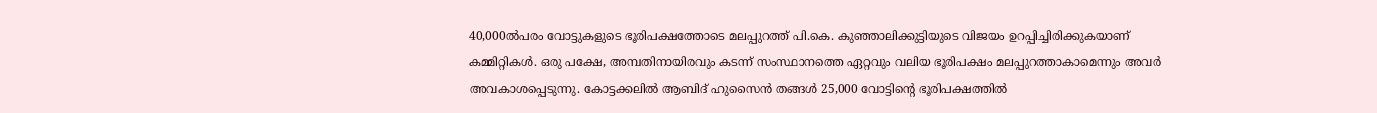40,000ൽപരം വോട്ടുകളുടെ ഭൂരിപക്ഷത്തോടെ മലപ്പുറത്ത് പി.കെ. കുഞ്ഞാലിക്കുട്ടിയുടെ വിജയം ഉറപ്പിച്ചിരിക്കുകയാണ് കമ്മിറ്റികൾ. ഒരു പക്ഷേ, അമ്പതിനായിരവും കടന്ന് സംസ്ഥാനത്തെ ഏറ്റവും വലിയ ഭൂരിപക്ഷം മലപ്പുറത്താകാമെന്നും അവർ അവകാശപ്പെടുന്നു. കോട്ടക്കലിൽ ആബിദ് ഹുസൈൻ തങ്ങൾ 25,000 വോട്ടിന്‍റെ ഭൂരിപക്ഷത്തിൽ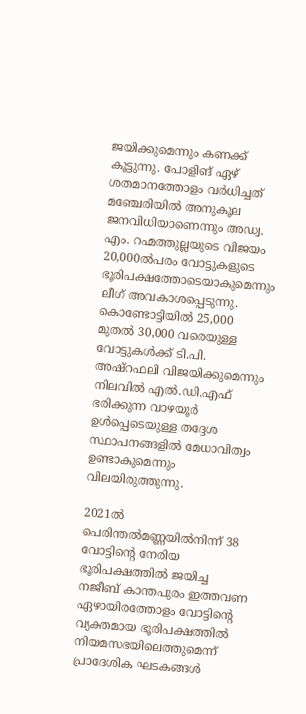ജയിക്കുമെന്നും കണക്ക് കൂട്ടുന്നു. പോളിങ് ഏഴ് ശതമാനത്തോളം വർധിച്ചത് മഞ്ചേരിയിൽ അനുകൂല ജനവിധിയാണെന്നും അഡ്വ. എം. റഹ്മത്തുല്ലയുടെ വിജയം 20,000ൽപരം വോട്ടുകളുടെ ഭൂരിപക്ഷത്തോടെയാകുമെന്നും ലീഗ് അവകാശപ്പെടുന്നു. കൊണ്ടോട്ടിയിൽ 25,000 മുതൽ 30,000 വരെയുള്ള വോട്ടുകൾക്ക് ടി.പി. അഷ്റഫലി വിജയിക്കുമെന്നും നിലവിൽ എൽ.ഡി.എഫ് ഭരിക്കുന്ന വാഴയൂർ ഉൾപ്പെടെയുള്ള തദ്ദേശ സ്ഥാപനങ്ങളിൽ മേധാവിത്വം ഉണ്ടാകുമെന്നും വിലയിരുത്തുന്നു.

2021ൽ പെരിന്തൽമണ്ണയിൽനിന്ന് 38 വോട്ടിന്‍റെ നേരിയ ഭൂരിപക്ഷത്തിൽ ജയിച്ച നജീബ് കാന്തപുരം ഇത്തവണ ഏഴായിരത്തോളം വോട്ടിന്‍റെ വ്യക്തമായ ഭൂരിപക്ഷത്തിൽ നിയമസഭയിലെത്തുമെന്ന് പ്രാദേശിക ഘടകങ്ങൾ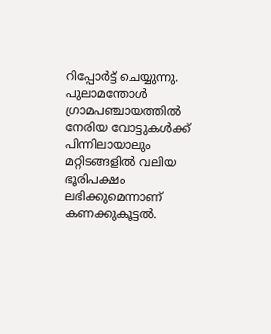റിപ്പോർട്ട് ചെയ്യുന്നു. പുലാമന്തോൾ ഗ്രാമപഞ്ചായത്തിൽ നേരിയ വോട്ടുകൾക്ക് പിന്നിലായാലും മറ്റിടങ്ങളിൽ വലിയ ഭൂരിപക്ഷം ലഭിക്കുമെന്നാണ് കണക്കുകൂട്ടൽ.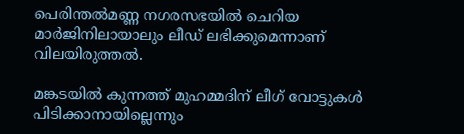പെരിന്തൽമണ്ണ നഗരസഭയിൽ ചെറിയ മാർജിനിലായാലും ലീഡ് ലഭിക്കുമെന്നാണ് വിലയിരുത്തൽ.

മങ്കടയിൽ കുന്നത്ത് മുഹമ്മദിന് ലീഗ് വോട്ടുകൾ പിടിക്കാനായില്ലെന്നും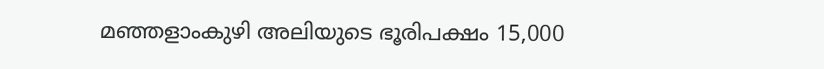മഞ്ഞളാംകുഴി അലിയുടെ ഭൂരിപക്ഷം 15,000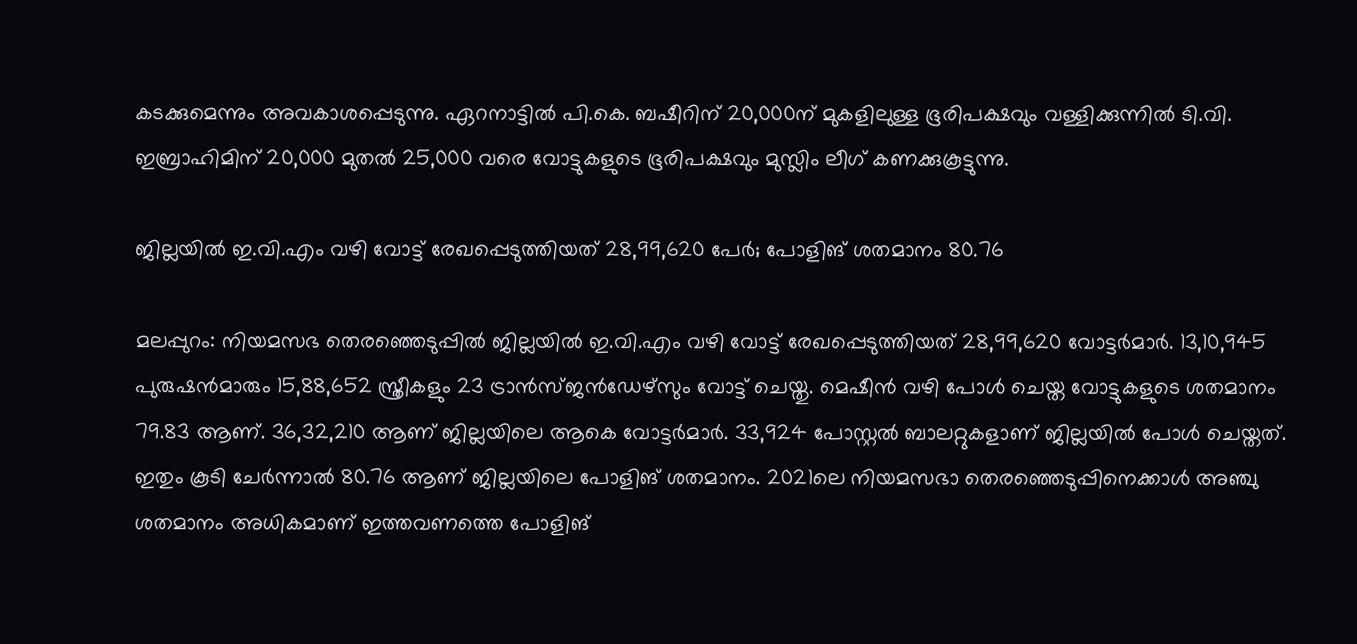കടക്കുമെന്നും അവകാശപ്പെടുന്നു. ഏറനാട്ടിൽ പി.കെ. ബഷീറിന് 20,000ന് മുകളിലുള്ള ഭൂരിപക്ഷവും വള്ളിക്കുന്നിൽ ടി.വി. ഇബ്രാഹിമിന് 20,000 മുതൽ 25,000 വരെ വോട്ടുകളുടെ ഭൂരിപക്ഷവും മുസ്ലിം ലീഗ് കണക്കുകൂട്ടുന്നു.

ജില്ലയിൽ ഇ.വി.എം വഴി വോട്ട് രേഖപ്പെടുത്തിയത് 28,99,620 പേർ; പോളിങ് ശതമാനം 80.76

മലപ്പുറം: നിയമസഭ തെരഞ്ഞെടുപ്പിൽ ജില്ലയിൽ ഇ.വി.എം വഴി വോട്ട് രേഖപ്പെടുത്തിയത് 28,99,620 വോട്ടർമാർ. 13,10,945 പുരുഷൻമാരും 15,88,652 സ്ത്രീകളും 23 ട്രാൻസ്ജൻഡേഴ്സും വോട്ട് ചെയ്തു. മെഷീന്‍ വഴി പോള്‍ ചെയ്ത വോട്ടുകളുടെ ശതമാനം 79.83 ആണ്. 36,32,210 ആണ് ജില്ലയിലെ ആകെ വോട്ടര്‍മാര്‍. 33,924 പോസ്റ്റല്‍ ബാലറ്റുകളാണ് ജില്ലയില്‍ പോള്‍ ചെയ്തത്. ഇതും കൂടി ചേര്‍ന്നാല്‍ 80.76 ആണ് ജില്ലയിലെ പോളിങ് ശതമാനം. 2021ലെ നിയമസഭാ തെരഞ്ഞെടുപ്പിനെക്കാള്‍ അഞ്ചു ശതമാനം അധികമാണ് ഇത്തവണത്തെ പോളിങ്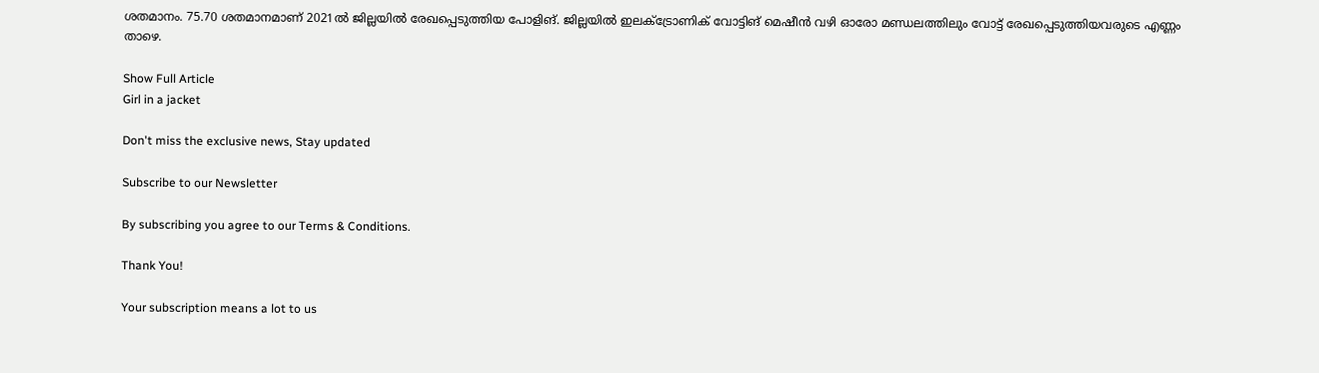ശതമാനം. 75.70 ശതമാനമാണ് 2021ല്‍ ജില്ലയില്‍ രേഖപ്പെടുത്തിയ പോളിങ്. ജില്ലയില്‍ ഇലക്ട്രോണിക് വോട്ടിങ് മെഷീന്‍ വഴി ഓരോ മണ്ഡലത്തിലും വോട്ട് രേഖപ്പെടുത്തിയവരുടെ എണ്ണം താഴെ.

Show Full Article
Girl in a jacket

Don't miss the exclusive news, Stay updated

Subscribe to our Newsletter

By subscribing you agree to our Terms & Conditions.

Thank You!

Your subscription means a lot to us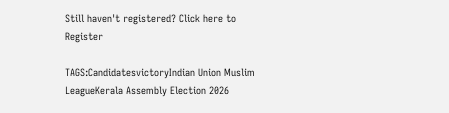Still haven't registered? Click here to Register

TAGS:CandidatesvictoryIndian Union Muslim LeagueKerala Assembly Election 2026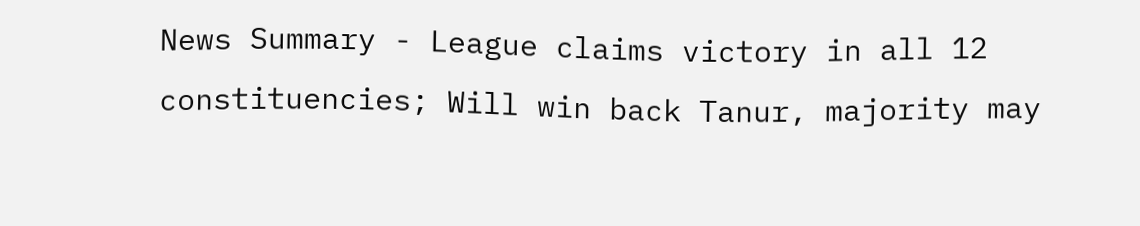News Summary - League claims victory in all 12 constituencies; Will win back Tanur, majority may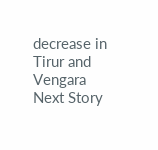decrease in Tirur and Vengara
Next Story